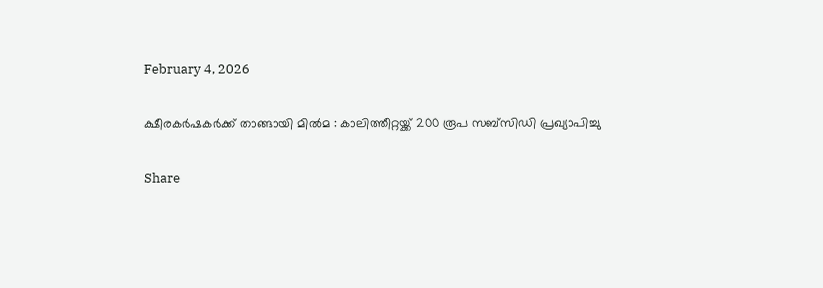February 4, 2026

ക്ഷീരകര്‍ഷകര്‍ക്ക് താങ്ങായി മില്‍മ : കാലിത്തീറ്റയ്ക്ക് 200 രൂപ സബ്സിഡി പ്രഖ്യാപിച്ചു

Share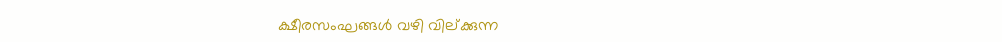ക്ഷീരസംഘങ്ങള്‍ വഴി വില്ക്കുന്ന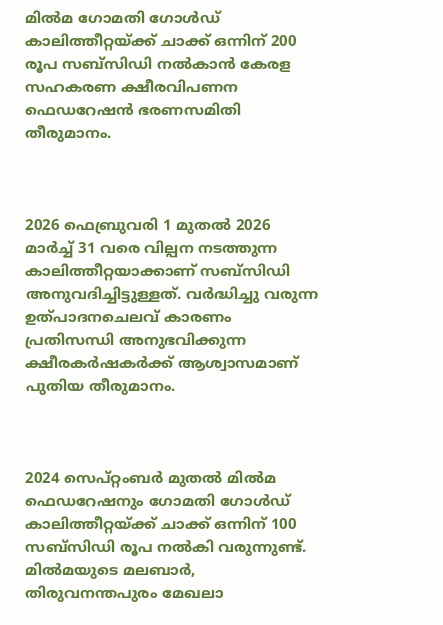മില്‍മ ഗോമതി ഗോള്‍ഡ് കാലിത്തീറ്റയ്ക്ക് ചാക്ക് ഒന്നിന് 200 രൂപ സബ്സിഡി നല്‍കാന്‍ കേരള സഹകരണ ക്ഷീരവിപണന ഫെഡറേഷന്‍ ഭരണസമിതി തീരുമാനം.



2026 ഫെബ്രുവരി 1 മുതല്‍ 2026 മാര്‍ച്ച്‌ 31 വരെ വില്പന നടത്തുന്ന കാലിത്തീറ്റയാക്കാണ് സബ്സിഡി അനുവദിച്ചിട്ടുള്ളത്. വര്‍ദ്ധിച്ചു വരുന്ന ഉത്പാദനചെലവ് കാരണം പ്രതിസന്ധി അനുഭവിക്കുന്ന ക്ഷീരകര്‍ഷകര്‍ക്ക് ആശ്വാസമാണ് പുതിയ തീരുമാനം.



2024 സെപ്റ്റംബര്‍ മുതല്‍ മില്‍മ ഫെഡറേഷനും ഗോമതി ഗോള്‍ഡ് കാലിത്തീറ്റയ്ക്ക് ചാക്ക് ഒന്നിന് 100 സബ്സിഡി രൂപ നല്‍കി വരുന്നുണ്ട്. മില്‍മയുടെ മലബാര്‍, തിരുവനന്തപുരം മേഖലാ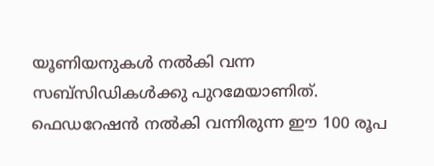യൂണിയനുകള്‍ നല്‍കി വന്ന സബ്സിഡികള്‍ക്കു പുറമേയാണിത്. ഫെഡറേഷന്‍ നല്‍കി വന്നിരുന്ന ഈ 100 രൂപ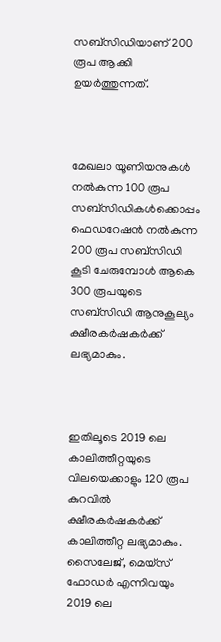സബ്സിഡിയാണ് 200 രൂപ ആക്കി ഉയര്‍ത്തുന്നത്.



മേഖലാ യൂണിയനുകള്‍ നല്‍കുന്ന 100 രൂപ സബ്സിഡികള്‍ക്കൊപ്പം ഫെഡറേഷന്‍ നല്‍കുന്ന 200 രൂപ സബ്സിഡി കൂടി ചേരുമ്പോള്‍ ആകെ 300 രൂപയുടെ സബ്സിഡി ആനുകൂല്യം ക്ഷീരകര്‍ഷകര്‍ക്ക് ലഭ്യമാകും.



ഇതിലൂടെ 2019 ലെ കാലിത്തീറ്റയുടെ വിലയെക്കാളും 120 രൂപ കുറവില്‍ ക്ഷീരകര്‍ഷകര്‍ക്ക് കാലിത്തീറ്റ ലഭ്യമാകും. സൈലേജ്, മെയ്സ് ഫോഡര്‍ എന്നിവയും 2019 ലെ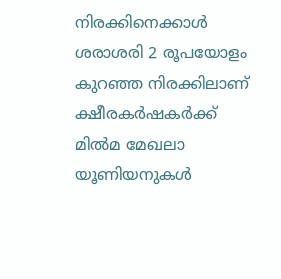നിരക്കിനെക്കാള്‍ ശരാശരി 2 രൂപയോളം കുറഞ്ഞ നിരക്കിലാണ് ക്ഷീരകര്‍ഷകര്‍ക്ക് മില്‍മ മേഖലാ യൂണിയനുകള്‍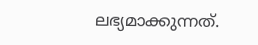ലഭ്യമാക്കുന്നത്.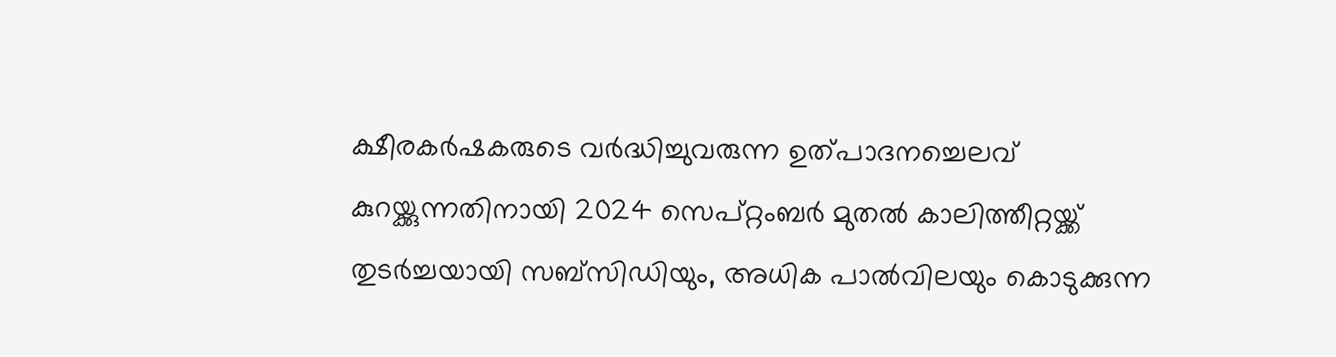ക്ഷീരകര്‍ഷകരുടെ വര്‍ദ്ധിച്ചുവരുന്ന ഉത്പാദനച്ചെലവ് കുറയ്ക്കുന്നതിനായി 2024 സെപ്റ്റംബര്‍ മുതല്‍ കാലിത്തീറ്റയ്ക്ക് തുടര്‍ച്ചയായി സബ്സിഡിയും, അധിക പാല്‍വിലയും കൊടുക്കുന്ന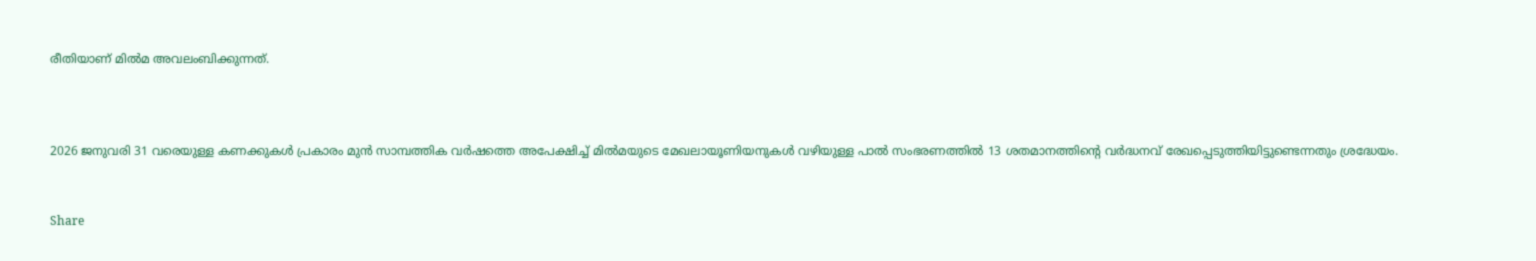രീതിയാണ് മില്‍മ അവലംബിക്കുന്നത്.



2026 ജനുവരി 31 വരെയുള്ള കണക്കുകള്‍ പ്രകാരം മുന്‍ സാമ്പത്തിക വര്‍ഷത്തെ അപേക്ഷിച്ച്‌ മില്‍മയുടെ മേഖലായൂണിയനുകള്‍ വഴിയുള്ള പാല്‍ സംഭരണത്തില്‍ 13 ശതമാനത്തിന്‍റെ വര്‍ദ്ധനവ് രേഖപ്പെടുത്തിയിട്ടുണ്ടെന്നതും ശ്രദ്ധേയം.


Share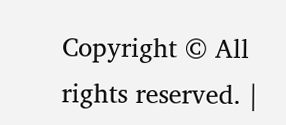Copyright © All rights reserved. |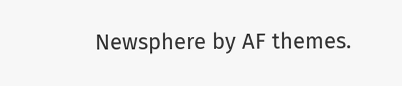Newsphere by AF themes.